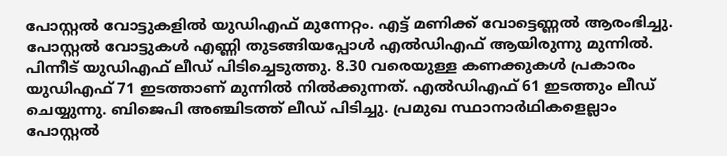പോസ്റ്റൽ വോട്ടുകളിൽ യുഡിഎഫ് മുന്നേറ്റം. എട്ട് മണിക്ക് വോട്ടെണ്ണൽ ആരംഭിച്ചു. പോസ്റ്റൽ വോട്ടുകൾ എണ്ണി തുടങ്ങിയപ്പോൾ എൽഡിഎഫ് ആയിരുന്നു മുന്നിൽ. പിന്നീട് യുഡിഎഫ് ലീഡ് പിടിച്ചെടുത്തു. 8.30 വരെയുള്ള കണക്കുകൾ പ്രകാരം യുഡിഎഫ് 71 ഇടത്താണ് മുന്നിൽ നിൽക്കുന്നത്. എൽഡിഎഫ് 61 ഇടത്തും ലീഡ് ചെയ്യുന്നു. ബിജെപി അഞ്ചിടത്ത് ലീഡ് പിടിച്ചു. പ്രമുഖ സ്ഥാനാർഥികളെല്ലാം പോസ്റ്റൽ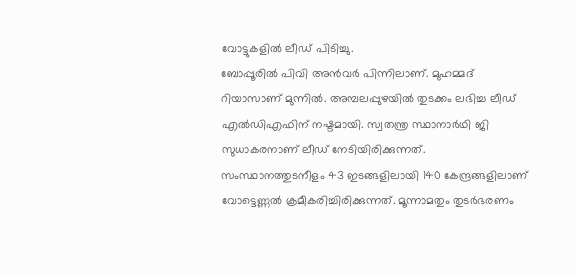വോട്ടുകളിൽ ലീഡ് പിടിച്ചു.
ബോപ്പൂരിൽ പിവി അൻവർ പിന്നിലാണ്. മുഹമ്മദ് റിയാസാണ് മുന്നിൽ. അമ്പലപ്പുഴയിൽ തുടക്കം ലഭിച്ച ലീഡ് എൽഡിഎഫിന് നഷ്ടമായി. സ്വതന്ത്ര സ്ഥാനാർഥി ജി സുധാകരനാണ് ലീഡ് നേടിയിരിക്കുന്നത്. സംസ്ഥാനത്തുടനീളം 43 ഇടങ്ങളിലായി 140 കേന്ദ്രങ്ങളിലാണ് വോട്ടെണ്ണൽ ക്രമീകരിച്ചിരിക്കുന്നത്. മൂന്നാമതും തുടർഭരണം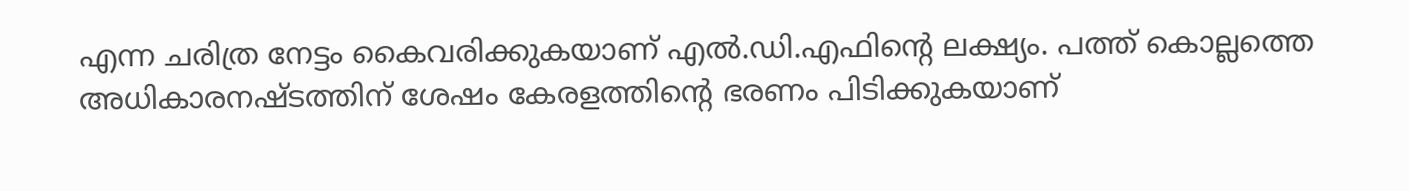എന്ന ചരിത്ര നേട്ടം കൈവരിക്കുകയാണ് എൽ.ഡി.എഫിന്റെ ലക്ഷ്യം. പത്ത് കൊല്ലത്തെ അധികാരനഷ്ടത്തിന് ശേഷം കേരളത്തിന്റെ ഭരണം പിടിക്കുകയാണ്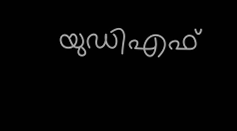യുഡിഎഫ്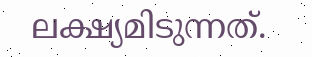ലക്ഷ്യമിടുന്നത്.